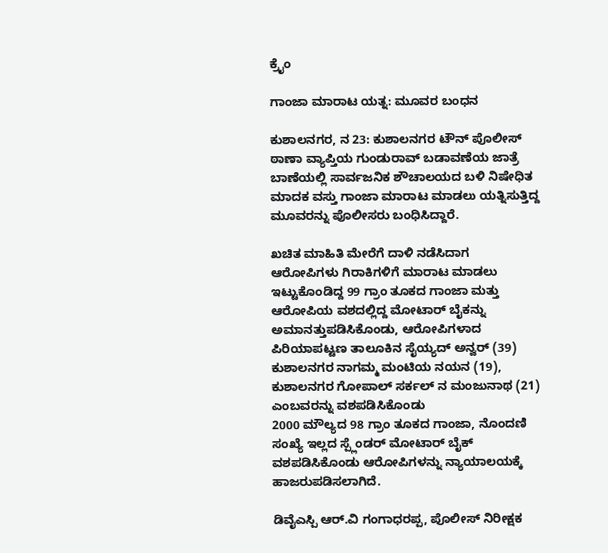ಕ್ರೈಂ

ಗಾಂಜಾ ಮಾರಾಟ ಯತ್ನ: ಮೂವರ ಬಂಧನ

ಕುಶಾಲನಗರ, ನ 23: ಕುಶಾಲನಗರ ಟೌನ್ ಪೊಲೀಸ್ ಠಾಣಾ ವ್ಯಾಪ್ತಿಯ ಗುಂಡುರಾವ್ ಬಡಾವಣೆಯ ಜಾತ್ರೆ ಬಾಣೆಯಲ್ಲಿ ಸಾರ್ವಜನಿಕ ಶೌಚಾಲಯದ ಬಳಿ ನಿಷೇಧಿತ ಮಾದಕ ವಸ್ತು ಗಾಂಜಾ ಮಾರಾಟ ಮಾಡಲು ಯತ್ನಿಸುತ್ತಿದ್ದ ಮೂವರನ್ನು ಪೊಲೀಸರು‌ ಬಂಧಿಸಿದ್ದಾರೆ.

ಖಚಿತ ಮಾಹಿತಿ ಮೇರೆಗೆ ದಾಳಿ ನಡೆಸಿದಾಗ ಆರೋಪಿಗಳು ಗಿರಾಕಿಗಳಿಗೆ ಮಾರಾಟ ಮಾಡಲು ಇಟ್ಟುಕೊಂಡಿದ್ದ 99 ಗ್ರಾಂ ತೂಕದ ಗಾಂಜಾ ಮತ್ತು ಆರೋಪಿಯ ವಶದಲ್ಲಿದ್ದ ಮೋಟಾ‌ರ್ ಬೈಕನ್ನು ಅಮಾನತ್ತುಪಡಿಸಿಕೊಂಡು, ಆರೋಪಿಗಳಾದ ಪಿರಿಯಾಪಟ್ಟಣ ತಾಲೂಕಿನ ಸೈಯ್ಯದ್ ಅನ್ವರ್ (39)
ಕುಶಾಲನಗರ ನಾಗಮ್ಮ ಮಂಟಿಯ ನಯನ (19), ಕುಶಾಲನಗರ ಗೋಪಾಲ್ ಸರ್ಕಲ್ ನ ಮಂಜುನಾಥ (21) ಎಂಬವರನ್ನು ವಶಪಡಿಸಿಕೊಂಡು
2000 ಮೌಲ್ಯದ 98 ಗ್ರಾಂ ತೂಕದ ಗಾಂಜಾ, ನೊಂದಣಿ ಸಂಖ್ಯೆ ಇಲ್ಲದ ಸ್ಪ್ಲೆಂಡರ್ ಮೋಟಾರ್ ಬೈಕ್ ವಶಪಡಿಸಿಕೊಂಡು ಆರೋಪಿಗಳನ್ನು ನ್ಯಾಯಾಲಯಕ್ಕೆ ಹಾಜರುಪಡಿಸಲಾಗಿದೆ.

ಡಿವೈಎಸ್ಪಿ ಆರ್.ವಿ ಗಂಗಾಧರಪ್ಪ, ಪೊಲೀಸ್‌ ನಿರೀಕ್ಷಕ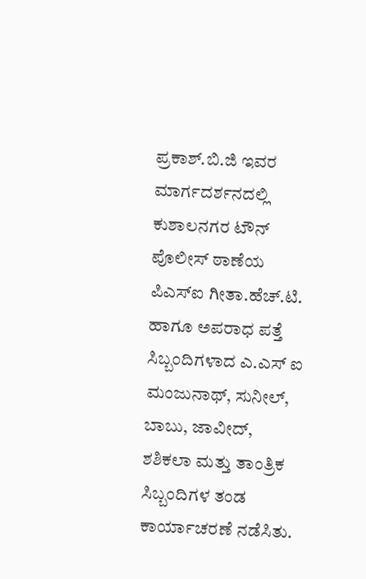ಪ್ರಕಾಶ್.ಬಿ.ಜಿ ಇವರ ಮಾರ್ಗದರ್ಶನದಲ್ಲಿ ಕುಶಾಲನಗರ ಟೌನ್ ಪೊಲೀಸ್ ಠಾಣೆಯ ಪಿಎಸ್ಐ ಗೀತಾ.ಹೆಚ್.ಟಿ. ಹಾಗೂ ಅಪರಾಧ ಪತ್ತೆ ಸಿಬ್ಬಂದಿಗಳಾದ ಎ.ಎಸ್ ಐ ಮಂಜುನಾಥ್, ಸುನೀಲ್, ಬಾಬು, ಜಾವೀದ್, ಶಶಿಕಲಾ ಮತ್ತು ತಾಂತ್ರಿಕ ಸಿಬ್ಬಂದಿಗಳ ತಂಡ ಕಾರ್ಯಾಚರಣೆ ನಡೆಸಿತು.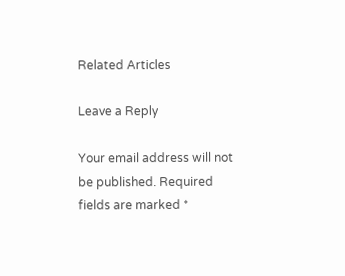Related Articles

Leave a Reply

Your email address will not be published. Required fields are marked *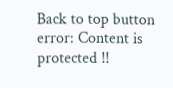Back to top button
error: Content is protected !!